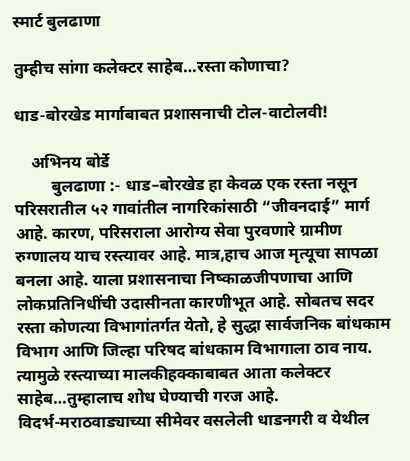स्मार्ट बुलढाणा

तुम्हीच सांगा कलेक्टर साहेब…रस्ता कोणाचा?

धाड-बोरखेड मार्गाबाबत प्रशासनाची टोल-वाटोलवी!

    अभिनय बोर्डे
         बुलढाणा :- धाड–बोरखेड हा केवळ एक रस्ता नसून परिसरातील ५२ गावांतील नागरिकांसाठी “जीवनदाई” मार्ग आहे. कारण, परिसराला आरोग्य सेवा पुरवणारे ग्रामीण रुग्णालय याच रस्त्यावर आहे. मात्र,हाच आज मृत्यूचा सापळा बनला आहे. याला प्रशासनाचा निष्काळजीपणाचा आणि लोकप्रतिनिधींची उदासीनता कारणीभूत आहे. सोबतच सदर रस्ता कोणत्या विभागांतर्गत येतो, हे सुद्धा सार्वजनिक बांधकाम विभाग आणि जिल्हा परिषद बांधकाम विभागाला ठाव नाय. त्यामुळे रस्त्याच्या मालकीहक्काबाबत आता कलेक्टर साहेब…तुम्हालाच शोध घेण्याची गरज आहे.
विदर्भ-मराठवाड्याच्या सीमेवर वसलेली धाडनगरी व येथील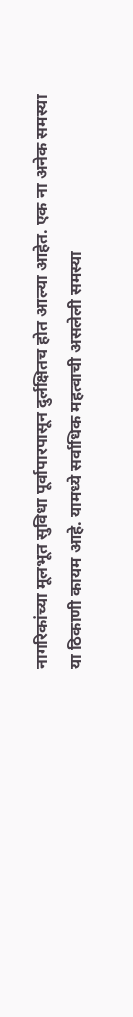नागरिकांच्या मूलभूत सुविधा पूर्वापारपासून दुर्लक्षितच होत आल्या आहेत. एक ना अनेक समस्या या ठिकाणी कायम आहे. यामध्ये सर्वाधिक महत्वाची असलेली समस्या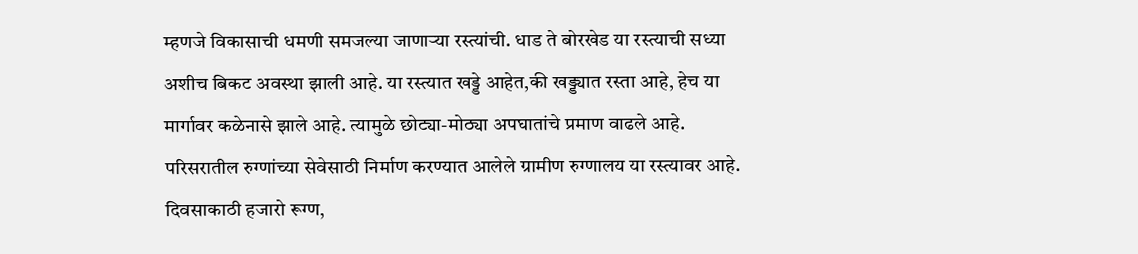म्हणजे विकासाची धमणी समजल्या जाणाऱ्या रस्त्यांची. धाड ते बोरखेड या रस्त्याची सध्या अशीच बिकट अवस्था झाली आहे. या रस्त्यात खड्डे आहेत,की खड्ड्यात रस्ता आहे, हेच या मार्गावर कळेनासे झाले आहे. त्यामुळे छोट्या-मोठ्या अपघातांचे प्रमाण वाढले आहे.
परिसरातील रुग्णांच्या सेवेसाठी निर्माण करण्यात आलेले ग्रामीण रुग्णालय या रस्त्यावर आहे. दिवसाकाठी हजारो रूग्ण,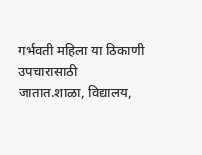गर्भवती महिला या ठिकाणी उपचारासाठी जातात.शाळा, विद्यालय,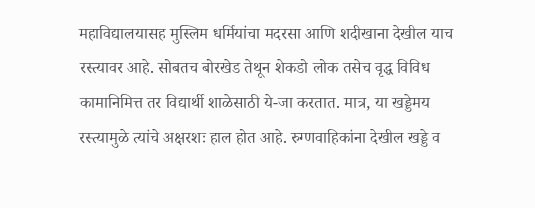महाविद्यालयासह मुस्लिम धर्मियांचा मदरसा आणि शदीखाना देखील याच रस्त्यावर आहे. सोबतच बोरखेड तेथून शेकडो लोक तसेच वृद्ध विविध कामानिमित्त तर विद्यार्थी शाळेसाठी ये-जा करतात. मात्र, या खड्डेमय रस्त्यामुळे त्यांचे अक्षरशः हाल होत आहे. रुग्णवाहिकांना देखील खड्डे व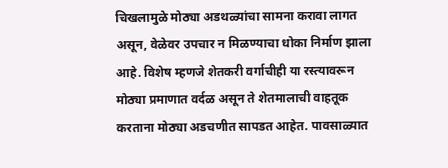चिखलामुळे मोठ्या अडथळ्यांचा सामना करावा लागत असून, वेळेवर उपचार न मिळण्याचा धोका निर्माण झाला आहे. विशेष म्हणजे शेतकरी वर्गाचीही या रस्त्यावरून मोठ्या प्रमाणात वर्दळ असून ते शेतमालाची वाहतूक करताना मोठ्या अडचणीत सापडत आहेत. पावसाळ्यात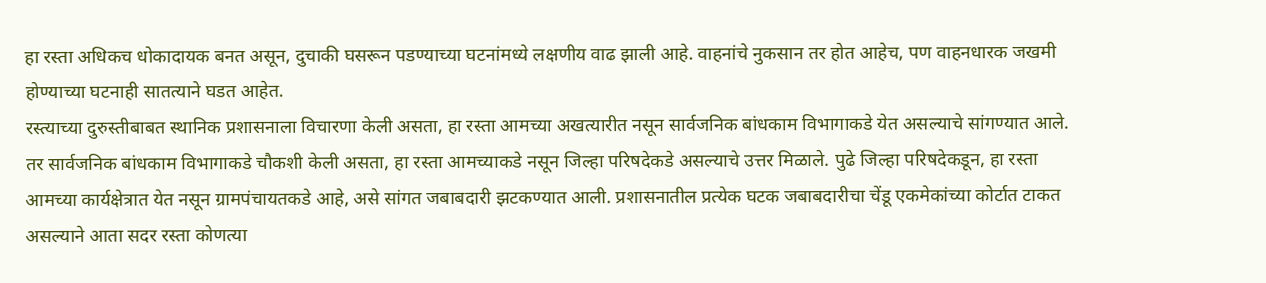हा रस्ता अधिकच धोकादायक बनत असून, दुचाकी घसरून पडण्याच्या घटनांमध्ये लक्षणीय वाढ झाली आहे. वाहनांचे नुकसान तर होत आहेच, पण वाहनधारक जखमी होण्याच्या घटनाही सातत्याने घडत आहेत.
रस्त्याच्या दुरुस्तीबाबत स्थानिक प्रशासनाला विचारणा केली असता, हा रस्ता आमच्या अखत्यारीत नसून सार्वजनिक बांधकाम विभागाकडे येत असल्याचे सांगण्यात आले. तर सार्वजनिक बांधकाम विभागाकडे चौकशी केली असता, हा रस्ता आमच्याकडे नसून जिल्हा परिषदेकडे असल्याचे उत्तर मिळाले. पुढे जिल्हा परिषदेकडून, हा रस्ता आमच्या कार्यक्षेत्रात येत नसून ग्रामपंचायतकडे आहे, असे सांगत जबाबदारी झटकण्यात आली. प्रशासनातील प्रत्येक घटक जबाबदारीचा चेंडू एकमेकांच्या कोर्टात टाकत असल्याने आता सदर रस्ता कोणत्या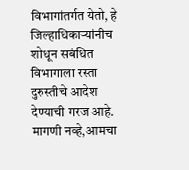विभागांतर्गत येतो, हे जिल्हाधिकाऱ्यांनीच शोधून सबंधित विभागाला रस्ता दुरुस्तीचे आदेश देण्याची गरज आहे.
मागणी नव्हे,आमचा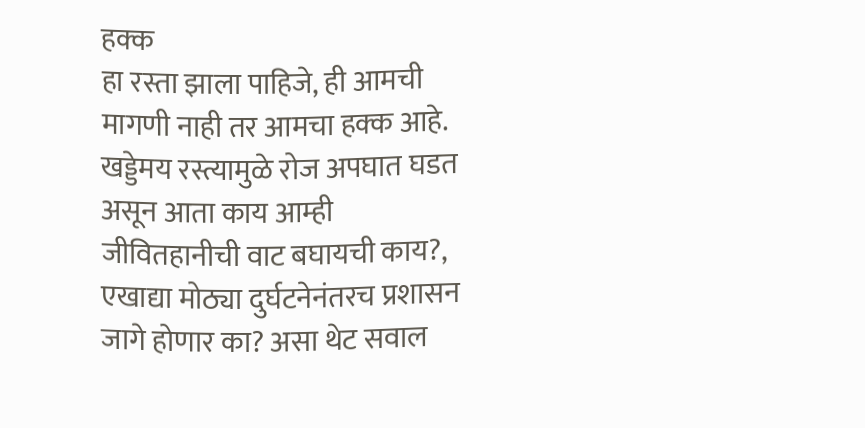हक्क
हा रस्ता झाला पाहिजे, ही आमची मागणी नाही तर आमचा हक्क आहे. खड्डेमय रस्त्यामुळे रोज अपघात घडत असून आता काय आम्ही जीवितहानीची वाट बघायची काय?, एखाद्या मोठ्या दुर्घटनेनंतरच प्रशासन जागे होणार का? असा थेट सवाल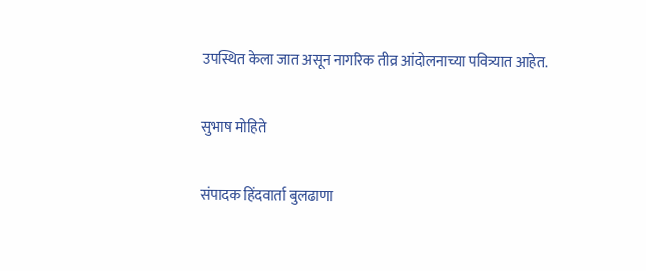उपस्थित केला जात असून नागरिक तीव्र आंदोलनाच्या पवित्र्यात आहेत.

सुभाष मोहिते

संपादक हिंदवार्ता बुलढाणा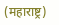(महाराष्ट्र)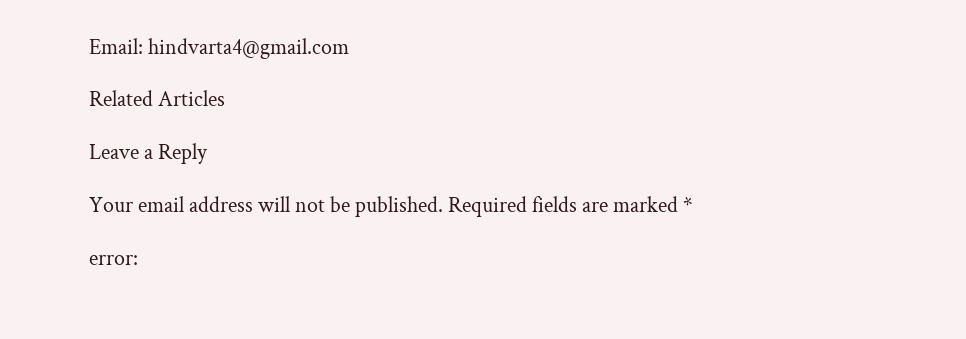Email: hindvarta4@gmail.com

Related Articles

Leave a Reply

Your email address will not be published. Required fields are marked *

error: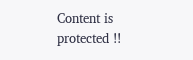Content is protected !!